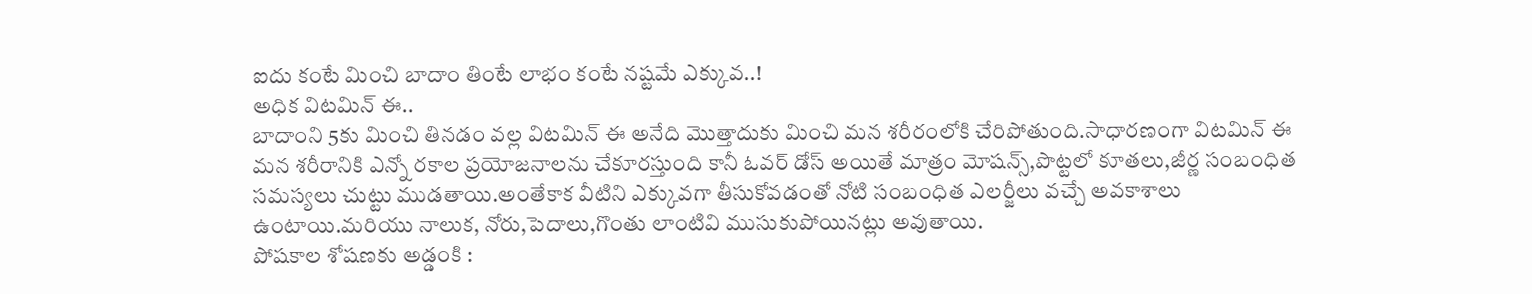ఐదు కంటే మించి బాదాం తింటే లాభం కంటే నష్టమే ఎక్కువ..!
అధిక విటమిన్ ఈ..
బాదాంని 5కు మించి తినడం వల్ల విటమిన్ ఈ అనేది మొత్తాదుకు మించి మన శరీరంలోకి చేరిపోతుంది.సాధారణంగా విటమిన్ ఈ మన శరీరానికి ఎన్నో రకాల ప్రయోజనాలను చేకూరస్తుంది కానీ ఓవర్ డోస్ అయితే మాత్రం మోషన్స్,పొట్టలో కూతలు,జీర్ణ సంబంధిత సమస్యలు చుట్టు ముడతాయి.అంతేకాక వీటిని ఎక్కువగా తీసుకోవడంతో నోటి సంబంధిత ఎలర్జీలు వచ్చే అవకాశాలు ఉంటాయి.మరియు నాలుక, నోరు,పెదాలు,గొంతు లాంటివి ముసుకుపోయినట్లు అవుతాయి.
పోషకాల శోషణకు అడ్డంకి :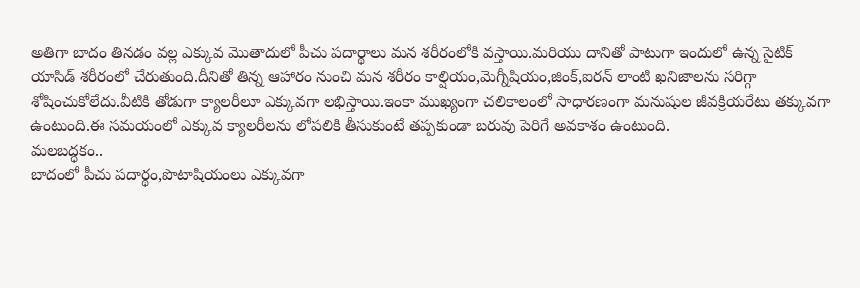అతిగా బాదం తినడం వల్ల ఎక్కువ మొతాదులో పీచు పదార్థాలు మన శరీరంలోకి వస్తాయి.మరియు దానితో పాటుగా ఇందులో ఉన్న సైటిక్ యాసిడ్ శరీరంలో చేరుతుంది.దీనితో తిన్న ఆహారం నుంచి మన శరీరం కాల్షియం,మెగ్నీషియం,జింక్,ఐరన్ లాంటి ఖనిజాలను సరిగ్గా శోషించుకోలేదు.వీటికి తోడుగా క్యాలరీలూ ఎక్కువగా లభిస్తాయి.ఇంకా ముఖ్యంగా చలికాలంలో సాధారణంగా మనుషుల జీవక్రియరేటు తక్కువగా ఉంటుంది.ఈ సమయంలో ఎక్కువ క్యాలరీలను లోపలికి తీసుకుంటే తప్పకుండా బరువు పెరిగే అవకాశం ఉంటుంది.
మలబద్ధకం..
బాదంలో పీచు పదార్థం,పొటాషియంలు ఎక్కువగా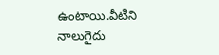ఉంటాయి.వీటిని నాలుగైదు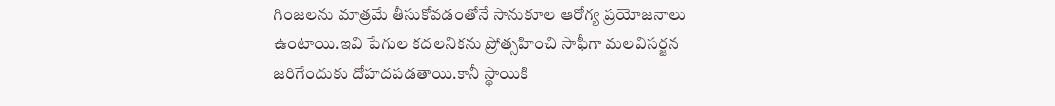గింజలను మాత్రమే తీసుకోవడంతోనే సానుకూల ఆరోగ్య ప్రయోజనాలు ఉంటాయి.ఇవి పేగుల కదలనికను ప్రోత్సహించి సాఫీగా మలవిసర్జన జరిగేందుకు దోహదపడతాయి.కానీ స్థాయికి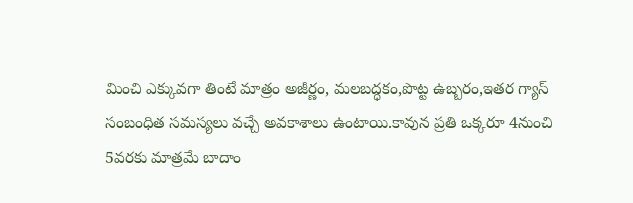మించి ఎక్కువగా తింటే మాత్రం అజీర్ణం, మలబద్ధకం,పొట్ట ఉబ్బరం,ఇతర గ్యాస్ సంబంధిత సమస్యలు వచ్చే అవకాశాలు ఉంటాయి.కావున ప్రతి ఒక్కరూ 4నుంచి 5వరకు మాత్రమే బాదాం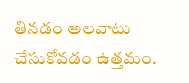తినడం అలవాటు చేసుకోవడం ఉత్తమం.